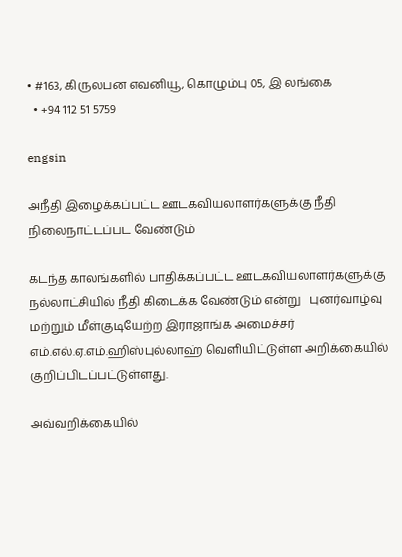• #163, கிருலபன எவனியூ, கொழும்பு 05, இ லங்கை
  • +94 112 51 5759

engsin

அநீதி இழைக்கப்பட்ட ஊடகவியலாளர்களுக்கு நீதி நிலைநாட்டப்பட வேண்டும்

கடந்த காலங்களில் பாதிக்கப்பட்ட ஊடகவியலாளர்களுக்கு நல்லாட்சியில் நீதி கிடைக்க வேண்டும் என்று   புனர்வாழ்வு மற்றும் மீள்குடியேற்ற இராஜாங்க அமைச்சர் எம்.எல்.ஏ.எம்.ஹிஸ்புல்லாஹ் வௌியிட்டுள்ள அறிக்கையில் குறிப்பிடப்பட்டுள்ளது.

அவ்வறிக்கையில்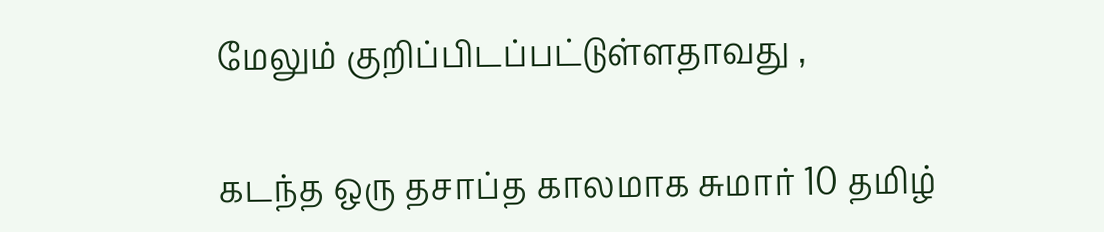மேலும் குறிப்பிடப்பட்டுள்ளதாவது ,

கடந்த ஒரு தசாப்த காலமாக சுமார் 10 தமிழ்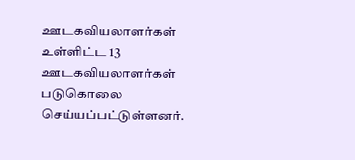ஊடகவியலாளர்கள் உள்ளிட்ட 13 ஊடகவியலாளர்கள் படுகொலை செய்யப்பட்டுள்ளனர்.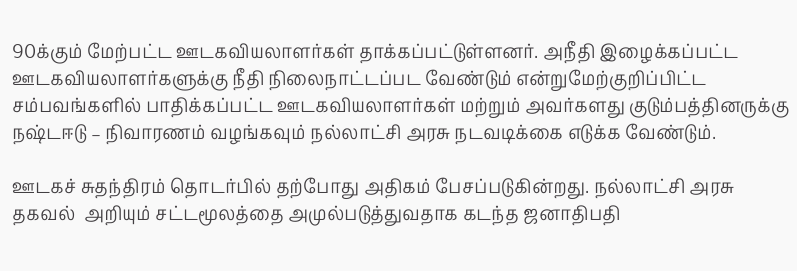90க்கும் மேற்பட்ட ஊடகவியலாளர்கள் தாக்கப்பட்டுள்ளனர். அநீதி இழைக்கப்பட்ட ஊடகவியலாளர்களுக்கு நீதி நிலைநாட்டப்பட வேண்டும் என்றுமேற்குறிப்பிட்ட சம்பவங்களில் பாதிக்கப்பட்ட ஊடகவியலாளர்கள் மற்றும் அவர்களது குடும்பத்தினருக்கு நஷ்டஈடு – நிவாரணம் வழங்கவும் நல்லாட்சி அரசு நடவடிக்கை எடுக்க வேண்டும்.

ஊடகச் சுதந்திரம் தொடர்பில் தற்போது அதிகம் பேசப்படுகின்றது. நல்லாட்சி அரசு தகவல்  அறியும் சட்டமூலத்தை அமுல்படுத்துவதாக கடந்த ஜனாதிபதி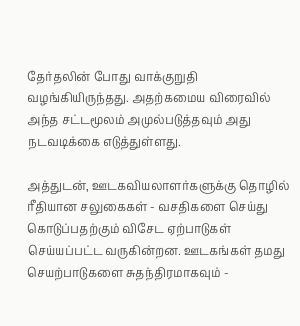தேர்தலின் போது வாக்குறுதி  வழங்கியிருந்தது. அதற்கமைய விரைவில் அந்த சட்டமூலம் அமுல்படுத்தவும் அது நடவடிக்கை எடுத்துள்ளது.

அத்துடன், ஊடகவியலாளர்களுக்கு தொழில் ரீதியான சலுகைகள் - வசதிகளை செய்து கொடுப்பதற்கும் விசேட ஏற்பாடுகள் செய்யப்பட்ட வருகின்றன. ஊடகங்கள் தமது செயற்பாடுகளை சுதந்திரமாகவும் -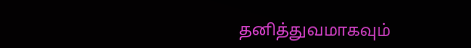தனித்துவமாகவும்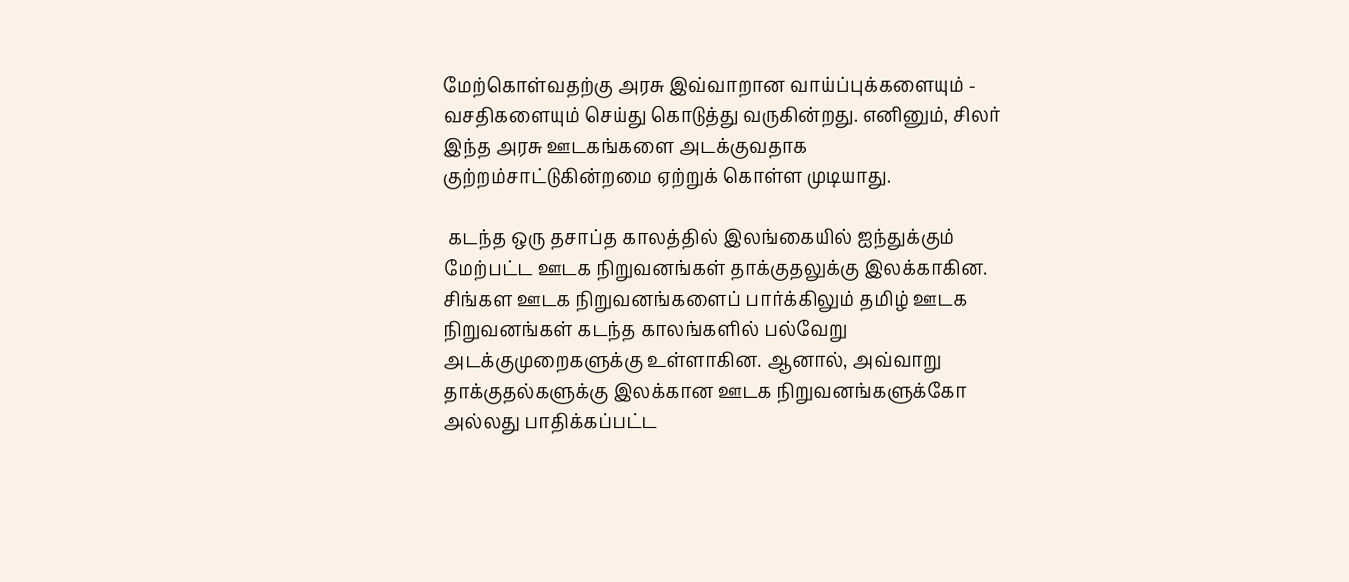மேற்கொள்வதற்கு அரசு இவ்வாறான வாய்ப்புக்களையும் - வசதிகளையும் செய்து கொடுத்து வருகின்றது. எனினும், சிலர் இந்த அரசு ஊடகங்களை அடக்குவதாக குற்றம்சாட்டுகின்றமை ஏற்றுக் கொள்ள முடியாது.

 கடந்த ஒரு தசாப்த காலத்தில் இலங்கையில் ஐந்துக்கும் மேற்பட்ட ஊடக நிறுவனங்கள் தாக்குதலுக்கு இலக்காகின. சிங்கள ஊடக நிறுவனங்களைப் பார்க்கிலும் தமிழ் ஊடக நிறுவனங்கள் கடந்த காலங்களில் பல்வேறு அடக்குமுறைகளுக்கு உள்ளாகின. ஆனால், அவ்வாறு தாக்குதல்களுக்கு இலக்கான ஊடக நிறுவனங்களுக்கோ அல்லது பாதிக்கப்பட்ட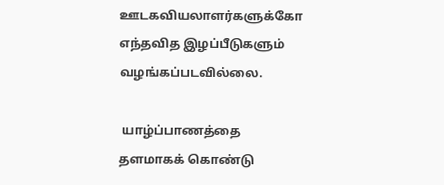ஊடகவியலாளர்களுக்கோ எந்தவித இழப்பீடுகளும் வழங்கப்படவில்லை.

 யாழ்ப்பாணத்தை தளமாகக் கொண்டு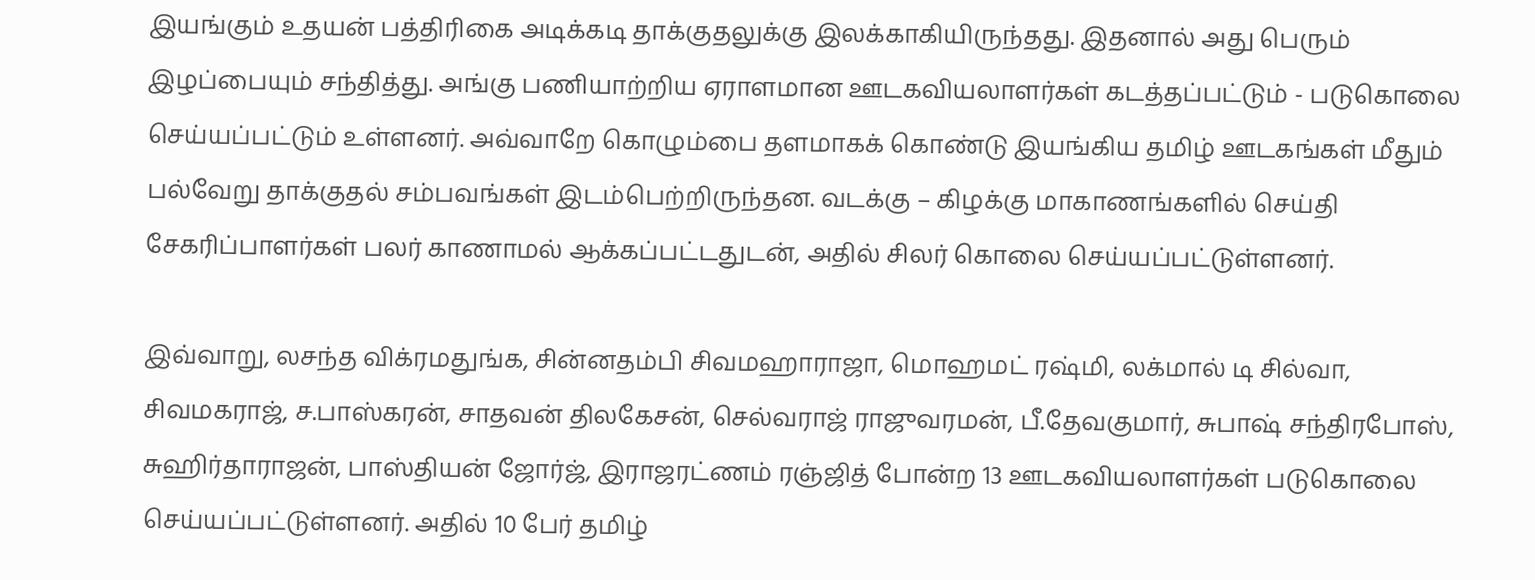இயங்கும் உதயன் பத்திரிகை அடிக்கடி தாக்குதலுக்கு இலக்காகியிருந்தது. இதனால் அது பெரும் இழப்பையும் சந்தித்து. அங்கு பணியாற்றிய ஏராளமான ஊடகவியலாளர்கள் கடத்தப்பட்டும் - படுகொலை செய்யப்பட்டும் உள்ளனர். அவ்வாறே கொழும்பை தளமாகக் கொண்டு இயங்கிய தமிழ் ஊடகங்கள் மீதும் பல்வேறு தாக்குதல் சம்பவங்கள் இடம்பெற்றிருந்தன. வடக்கு – கிழக்கு மாகாணங்களில் செய்தி சேகரிப்பாளர்கள் பலர் காணாமல் ஆக்கப்பட்டதுடன், அதில் சிலர் கொலை செய்யப்பட்டுள்ளனர்.

இவ்வாறு, லசந்த விக்ரமதுங்க, சின்னதம்பி சிவமஹாராஜா, மொஹமட் ரஷ்மி, லக்மால் டி சில்வா, சிவமகராஜ், ச.பாஸ்கரன், சாதவன் திலகேசன், செல்வராஜ் ராஜுவரமன், பீ.தேவகுமார், சுபாஷ் சந்திரபோஸ், சுஹிர்தாராஜன், பாஸ்தியன் ஜோர்ஜ், இராஜரட்ணம் ரஞ்ஜித் போன்ற 13 ஊடகவியலாளர்கள் படுகொலை செய்யப்பட்டுள்ளனர். அதில் 10 பேர் தமிழ்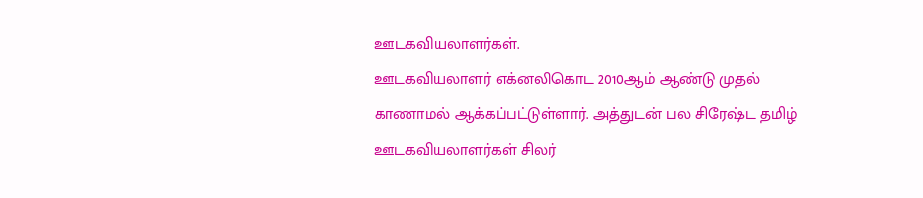ஊடகவியலாளர்கள்.
ஊடகவியலாளர் எக்னலிகொட 2010ஆம் ஆண்டு முதல் காணாமல் ஆக்கப்பட்டுள்ளார். அத்துடன் பல சிரேஷ்ட தமிழ் ஊடகவியலாளர்கள் சிலர்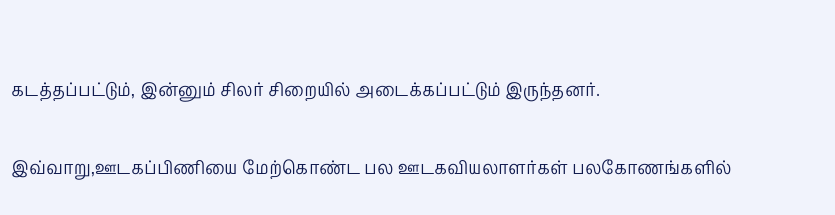கடத்தப்பட்டும், இன்னும் சிலர் சிறையில் அடைக்கப்பட்டும் இருந்தனர்.

இவ்வாறு,ஊடகப்பிணியை மேற்கொண்ட பல ஊடகவியலாளர்கள் பலகோணங்களில்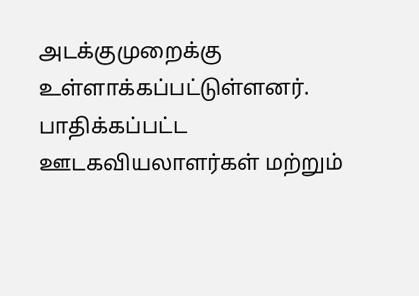அடக்குமுறைக்கு உள்ளாக்கப்பட்டுள்ளனர். பாதிக்கப்பட்ட ஊடகவியலாளர்கள் மற்றும்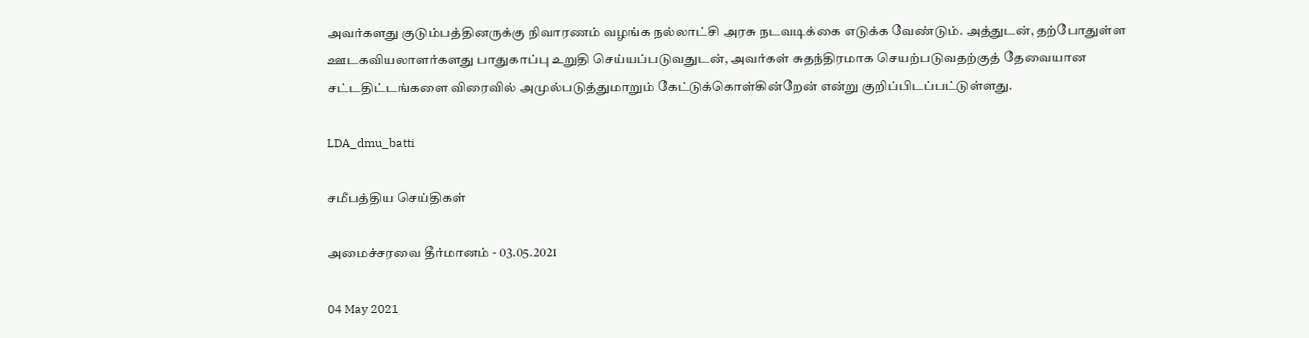அவர்களது குடும்பத்தினருக்கு நிவாரணம் வழங்க நல்லாட்சி அரசு நடவடிக்கை எடுக்க வேண்டும். அத்துடன், தற்போதுள்ள ஊடகவியலாளர்களது பாதுகாப்பு உறுதி செய்யப்படுவதுடன், அவர்கள் சுதந்திரமாக செயற்படுவதற்குத் தேவையான சட்டதிட்டங்களை விரைவில் அமுல்படுத்துமாறும் கேட்டுக்கொள்கின்றேன் என்று குறிப்பிடப்பட்டுள்ளது.

LDA_dmu_batti

சமீபத்திய செய்திகள்

அமைச்சரவை தீர்மானம் - 03.05.2021

04 May 2021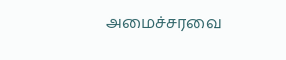அமைச்சரவை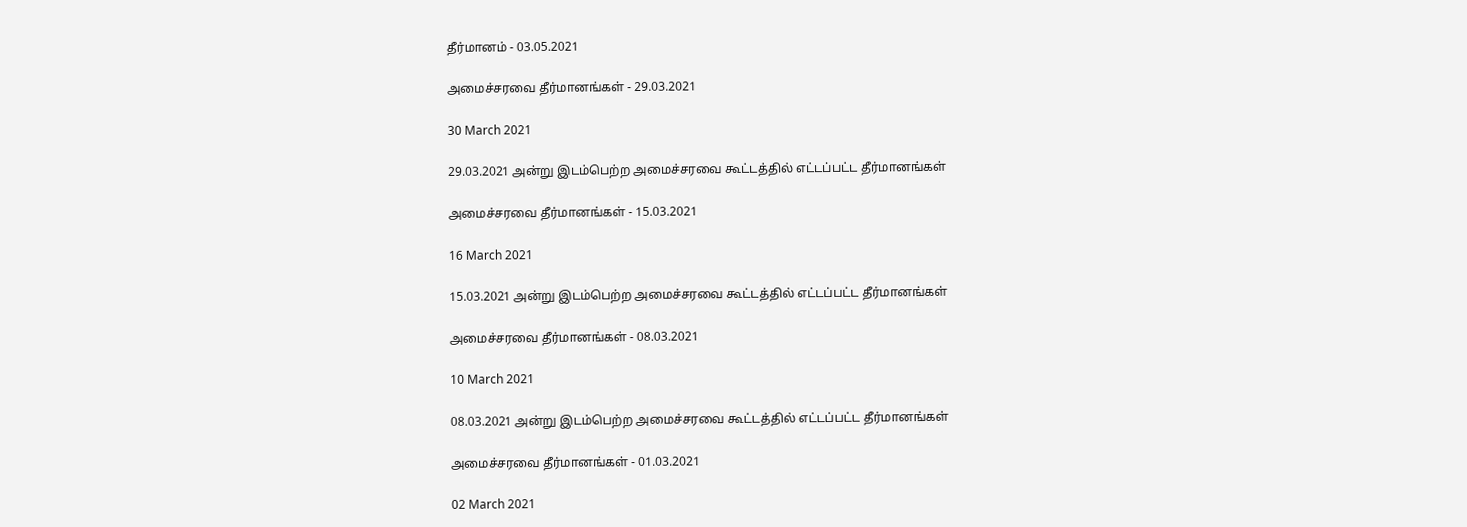தீர்மானம் - 03.05.2021

அமைச்சரவை தீர்மானங்கள் - 29.03.2021

30 March 2021

29.03.2021 அன்று இடம்பெற்ற அமைச்சரவை கூட்டத்தில் எட்டப்பட்ட தீர்மானங்கள்

அமைச்சரவை தீர்மானங்கள் - 15.03.2021

16 March 2021

15.03.2021 அன்று இடம்பெற்ற அமைச்சரவை கூட்டத்தில் எட்டப்பட்ட தீர்மானங்கள்

அமைச்சரவை தீர்மானங்கள் - 08.03.2021

10 March 2021

08.03.2021 அன்று இடம்பெற்ற அமைச்சரவை கூட்டத்தில் எட்டப்பட்ட தீர்மானங்கள்

அமைச்சரவை தீர்மானங்கள் - 01.03.2021

02 March 2021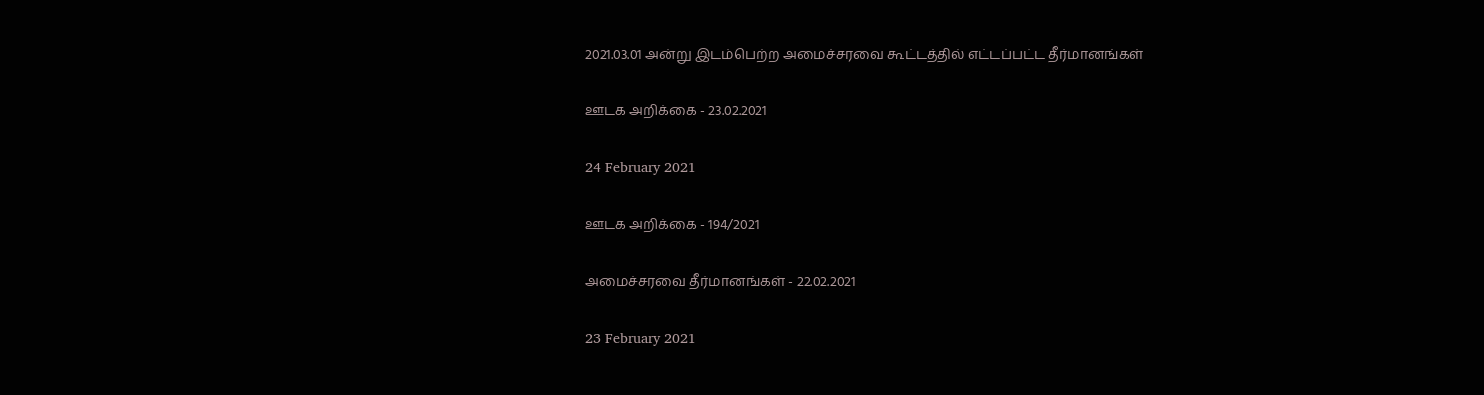2021.03.01 அன்று இடம்பெற்ற அமைச்சரவை கூட்டத்தில் எட்டப்பட்ட தீர்மானங்கள்

ஊடக அறிக்கை - 23.02.2021

24 February 2021

ஊடக அறிக்கை - 194/2021

அமைச்சரவை தீர்மானங்கள் - 22.02.2021

23 February 2021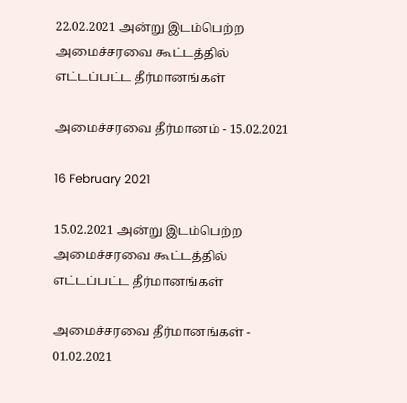22.02.2021 அன்று இடம்பெற்ற அமைச்சரவை கூட்டத்தில் எட்டப்பட்ட தீர்மானங்கள்

அமைச்சரவை தீர்மானம் - 15.02.2021

16 February 2021

15.02.2021 அன்று இடம்பெற்ற அமைச்சரவை கூட்டத்தில் எட்டப்பட்ட தீர்மானங்கள்

அமைச்சரவை தீர்மானங்கள் - 01.02.2021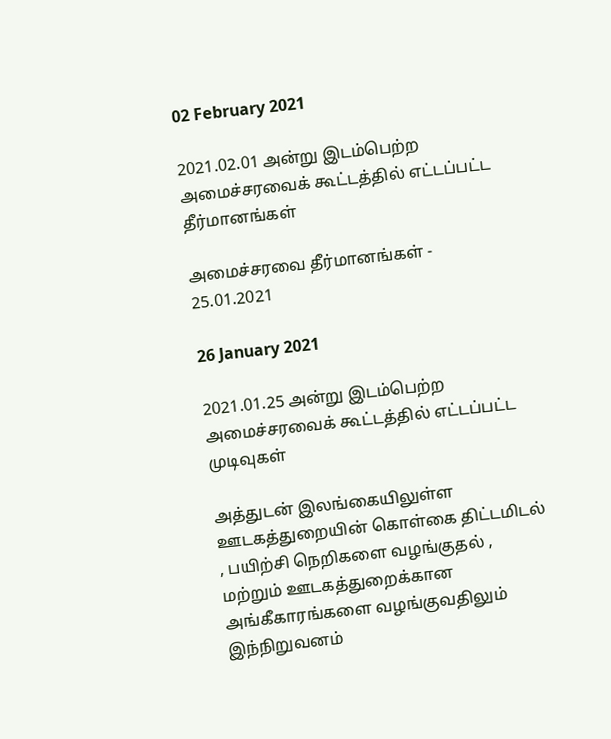02 February 2021

2021.02.01 அன்று இடம்பெற்ற அமைச்சரவைக் கூட்டத்தில் எட்டப்பட்ட தீர்மானங்கள்

அமைச்சரவை தீர்மானங்கள் - 25.01.2021

26 January 2021

2021.01.25 அன்று இடம்பெற்ற அமைச்சரவைக் கூட்டத்தில் எட்டப்பட்ட முடிவுகள்

அத்துடன் இலங்கையிலுள்ள ஊடகத்துறையின் கொள்கை திட்டமிடல் , பயிற்சி நெறிகளை வழங்குதல் , மற்றும் ஊடகத்துறைக்கான அங்கீகாரங்களை வழங்குவதிலும் இந்நிறுவனம்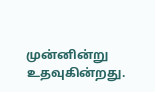முன்னின்று உதவுகின்றது.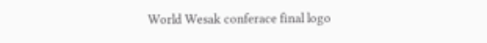World Wesak conferace final logo